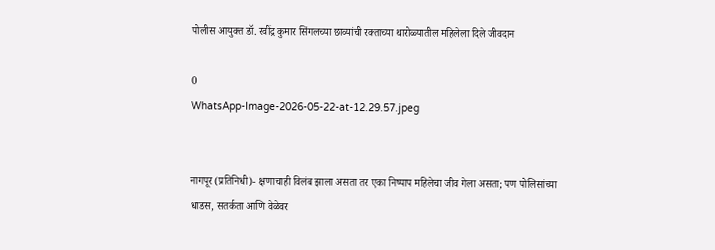पोलीस आयुक्त डॉ. रवींद्र कुमार सिंगलच्या छाव्यांची रक्ताच्या थारोळ्यातील महिलेला दिले जीवदान

0
WhatsApp-Image-2026-05-22-at-12.29.57.jpeg


नागपूर (प्रतिनिधी)- क्षणाचाही विलंब झाला असता तर एका निष्पाप महिलेचा जीव गेला असता; पण पोलिसांच्या धाडस, सतर्कता आणि वेळेवर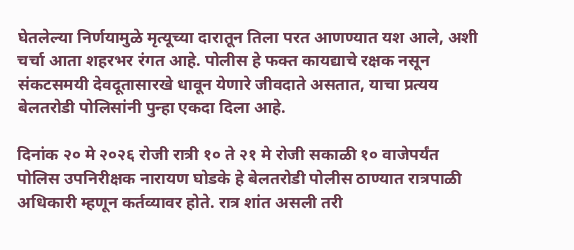घेतलेल्या निर्णयामुळे मृत्यूच्या दारातून तिला परत आणण्यात यश आले, अशी चर्चा आता शहरभर रंगत आहे. पोलीस हे फक्त कायद्याचे रक्षक नसून संकटसमयी देवदूतासारखे धावून येणारे जीवदाते असतात, याचा प्रत्यय बेलतरोडी पोलिसांनी पुन्हा एकदा दिला आहे.

दिनांक २० मे २०२६ रोजी रात्री १० ते २१ मे रोजी सकाळी १० वाजेपर्यंत पोलिस उपनिरीक्षक नारायण घोडके हे बेलतरोडी पोलीस ठाण्यात रात्रपाळी अधिकारी म्हणून कर्तव्यावर होते. रात्र शांत असली तरी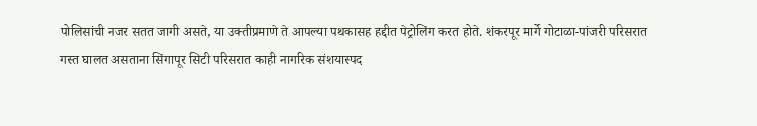पोलिसांची नजर सतत जागी असते, या उक्तीप्रमाणे ते आपल्या पथकासह हद्दीत पेट्रोलिंग करत होते. शंकरपूर मार्गे गोटाळा-पांजरी परिसरात गस्त घालत असताना सिंगापूर सिटी परिसरात काही नागरिक संशयास्पद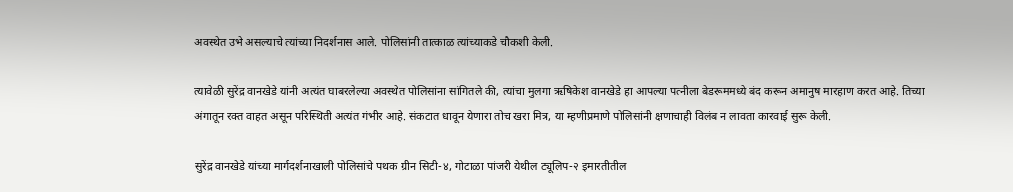अवस्थेत उभे असल्याचे त्यांच्या निदर्शनास आले. पोलिसांनी तात्काळ त्यांच्याकडे चौकशी केली.

त्यावेळी सुरेंद्र वानखेडे यांनी अत्यंत घाबरलेल्या अवस्थेत पोलिसांना सांगितले की, त्यांचा मुलगा ऋषिकेश वानखेडे हा आपल्या पत्नीला बेडरूममध्ये बंद करून अमानुष मारहाण करत आहे. तिच्या अंगातून रक्त वाहत असून परिस्थिती अत्यंत गंभीर आहे. संकटात धावून येणारा तोच खरा मित्र, या म्हणीप्रमाणे पोलिसांनी क्षणाचाही विलंब न लावता कारवाई सुरू केली.

सुरेंद्र वानखेडे यांच्या मार्गदर्शनाखाली पोलिसांचे पथक ग्रीन सिटी-४, गोटाळा पांजरी येथील ट्यूलिप-२ इमारतीतील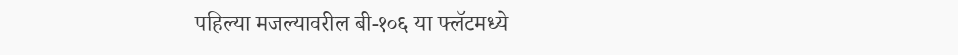पहिल्या मजल्यावरील बी-१०६ या फ्लॅटमध्ये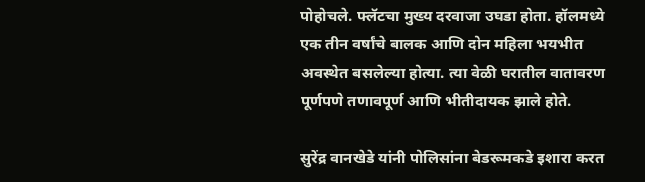पोहोचले. फ्लॅटचा मुख्य दरवाजा उघडा होता. हॉलमध्ये एक तीन वर्षांचे बालक आणि दोन महिला भयभीत अवस्थेत बसलेल्या होत्या. त्या वेळी घरातील वातावरण पूर्णपणे तणावपूर्ण आणि भीतीदायक झाले होते.

सुरेंद्र वानखेडे यांनी पोलिसांना बेडरूमकडे इशारा करत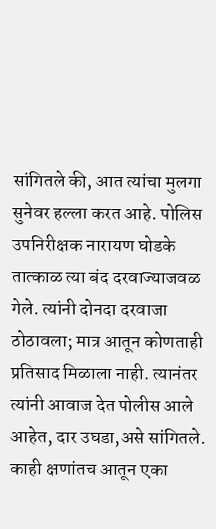सांगितले की, आत त्यांचा मुलगा सुनेवर हल्ला करत आहे. पोलिस उपनिरीक्षक नारायण घोडके तात्काळ त्या बंद दरवाज्याजवळ गेले. त्यांनी दोनदा दरवाजा ठोठावला; मात्र आतून कोणताही प्रतिसाद मिळाला नाही. त्यानंतर त्यांनी आवाज देत पोलीस आले आहेत, दार उघडा,असे सांगितले. काही क्षणांतच आतून एका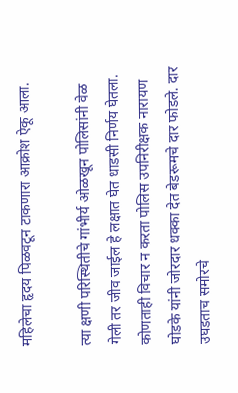महिलेचा हृदय पिळवटून टाकणारा आक्रोश ऐकू आला.

त्या क्षणी परिस्थितीचे गांभीर्य ओळखून पोलिसांनी वेळ गेली तर जीव जाईल हे लक्षात घेत धाडसी निर्णय घेतला. कोणताही विचार न करता पोलिस उपनिरीक्षक नारायण घोडके यांनी जोरदार धक्का देत बेडरूमचे दार फोडले. दार उघडताच समोरचे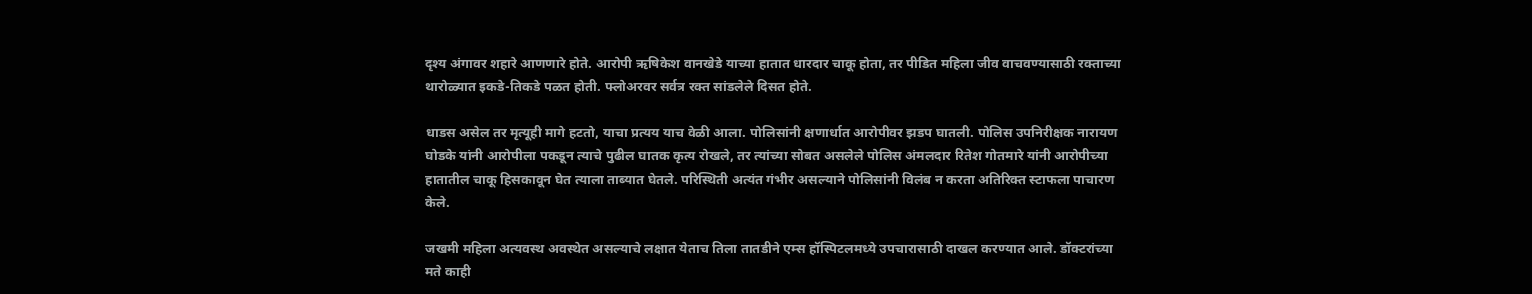दृश्य अंगावर शहारे आणणारे होते. आरोपी ऋषिकेश वानखेडे याच्या हातात धारदार चाकू होता, तर पीडित महिला जीव वाचवण्यासाठी रक्ताच्या थारोळ्यात इकडे-तिकडे पळत होती. फ्लोअरवर सर्वत्र रक्त सांडलेले दिसत होते.

धाडस असेल तर मृत्यूही मागे हटतो, याचा प्रत्यय याच वेळी आला. पोलिसांनी क्षणार्धात आरोपीवर झडप घातली. पोलिस उपनिरीक्षक नारायण घोडके यांनी आरोपीला पकडून त्याचे पुढील घातक कृत्य रोखले, तर त्यांच्या सोबत असलेले पोलिस अंमलदार रितेश गोतमारे यांनी आरोपीच्या हातातील चाकू हिसकावून घेत त्याला ताब्यात घेतले. परिस्थिती अत्यंत गंभीर असल्याने पोलिसांनी विलंब न करता अतिरिक्त स्टाफला पाचारण केले.

जखमी महिला अत्यवस्थ अवस्थेत असल्याचे लक्षात येताच तिला तातडीने एम्स हॉस्पिटलमध्ये उपचारासाठी दाखल करण्यात आले. डॉक्टरांच्या मते काही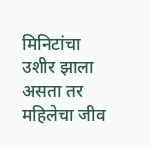मिनिटांचा उशीर झाला असता तर महिलेचा जीव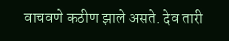वाचवणे कठीण झाले असते. देव तारी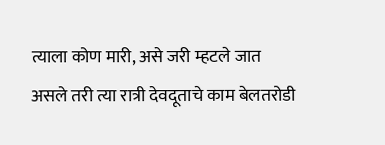त्याला कोण मारी, असे जरी म्हटले जात असले तरी त्या रात्री देवदूताचे काम बेलतरोडी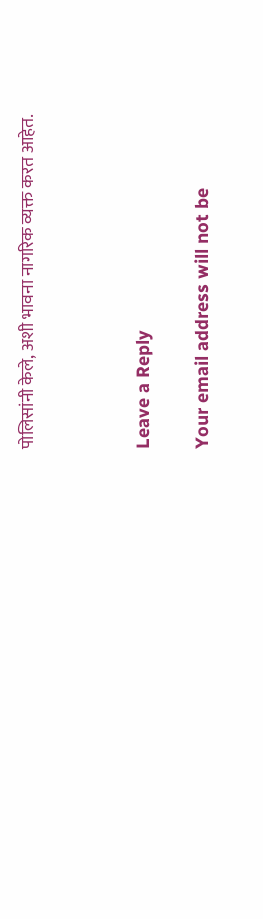पोलिसांनी केले, अशी भावना नागरिक व्यक्त करत आहेत.



Leave a Reply

Your email address will not be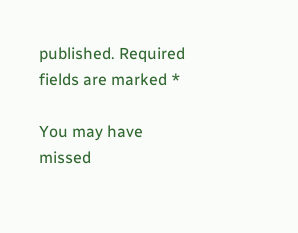published. Required fields are marked *

You may have missed